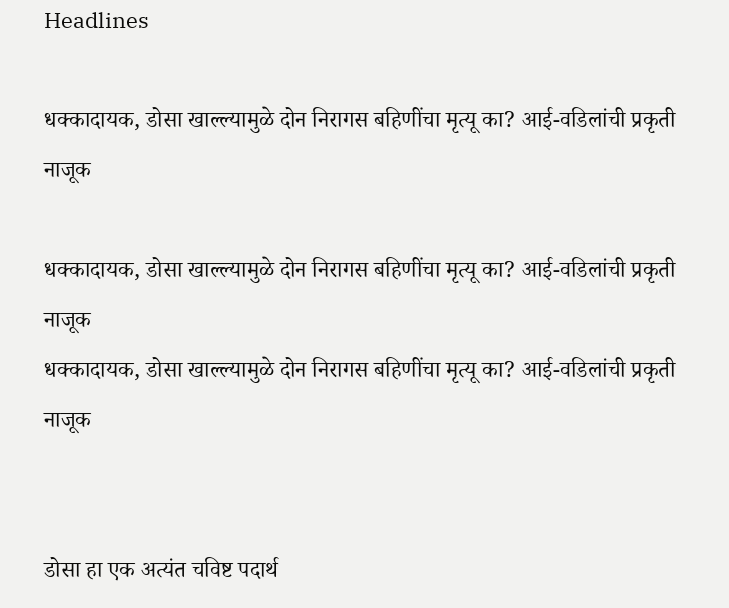Headlines

धक्कादायक, डोसा खाल्ल्यामुळे दोन निरागस बहिणींचा मृत्यू का? आई-वडिलांची प्रकृती नाजूक

धक्कादायक, डोसा खाल्ल्यामुळे दोन निरागस बहिणींचा मृत्यू का? आई-वडिलांची प्रकृती नाजूक
धक्कादायक, डोसा खाल्ल्यामुळे दोन निरागस बहिणींचा मृत्यू का? आई-वडिलांची प्रकृती नाजूक


डोसा हा एक अत्यंत चविष्ट पदार्थ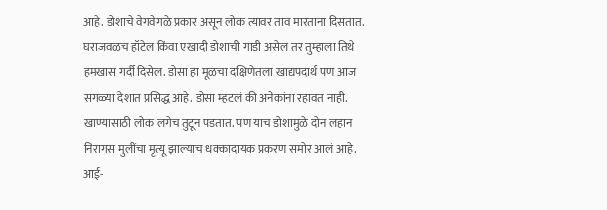आहे. डोशाचे वेगवेगळे प्रकार असून लोक त्यावर ताव मारताना दिसतात. घराजवळच हॉटेल किंवा एखादी डोशाची गाडी असेल तर तुम्हाला तिथे हमखास गर्दी दिसेल. डोसा हा मूळचा दक्षिणेतला खाद्यपदार्थ पण आज सगळ्या देशात प्रसिद्ध आहे. डोसा म्हटलं की अनेकांना रहावत नाही. खाण्यासाठी लोक लगेच तुटून पडतात. पण याच डोशामुळे दोन लहान निरागस मुलींचा मृत्यू झाल्याच धक्कादायक प्रकरण समोर आलं आहे. आई-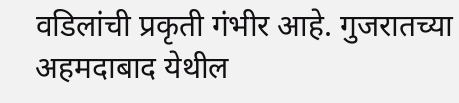वडिलांची प्रकृती गंभीर आहे. गुजरातच्या अहमदाबाद येथील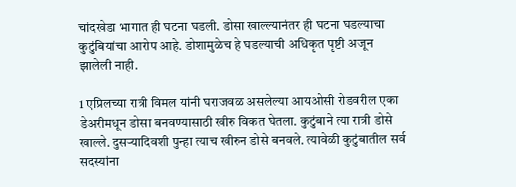चांदखेडा भागात ही घटना घडली. डोसा खाल्ल्यानंतर ही घटना घडल्याचा कुटुंबियांचा आरोप आहे. डोशामुळेच हे घडल्याची अधिकृत पृष्टी अजून झालेली नाही.

1 एप्रिलच्या रात्री विमल यांनी घराजवळ असलेल्या आयओसी रोडवरील एका डेअरीमधून डोसा बनवण्यासाठी खीरु विकत घेतला. कुटुंबाने त्या रात्री डोसे खाल्ले. दुसऱ्यादिवशी पुन्हा त्याच खीरुन डोसे बनवले. त्यावेळी कुटुंबातील सर्व सदस्यांना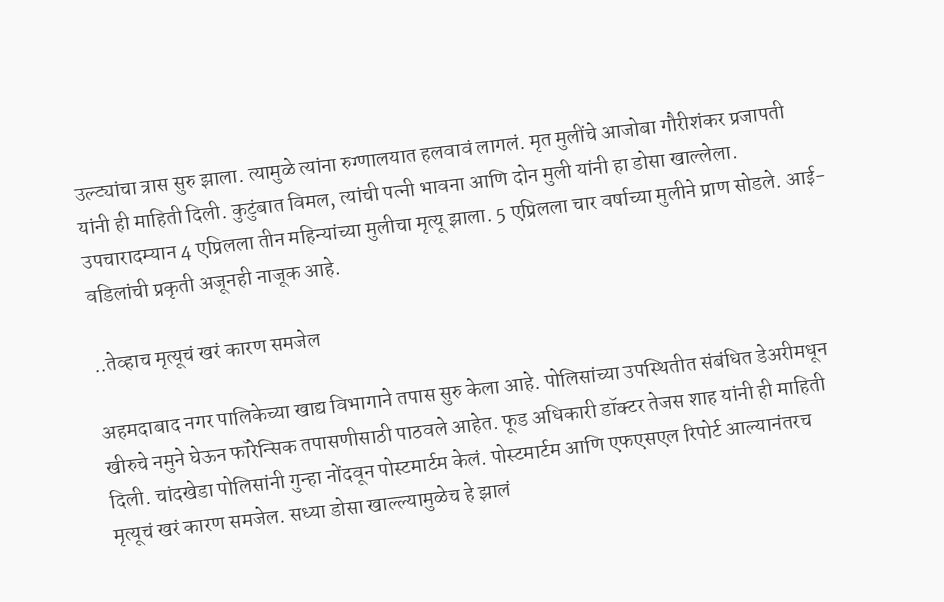उल्ट्यांचा त्रास सुरु झाला. त्यामुळे त्यांना रुग्णालयात हलवावं लागलं. मृत मुलींचे आजोबा गौरीशंकर प्रजापती यांनी ही माहिती दिली. कुटुंबात विमल, त्यांची पत्नी भावना आणि दोन मुली यांनी हा डोसा खाल्लेला. उपचारादम्यान 4 एप्रिलला तीन महिन्यांच्या मुलीचा मृत्यू झाला. 5 एप्रिलला चार वर्षाच्या मुलीने प्राण सोडले. आई-वडिलांची प्रकृती अजूनही नाजूक आहे.

..तेव्हाच मृत्यूचं खरं कारण समजेल

अहमदाबाद नगर पालिकेच्या खाद्य विभागाने तपास सुरु केला आहे. पोलिसांच्या उपस्थितीत संबंधित डेअरीमधून खीरुचे नमुने घेऊन फॉरेन्सिक तपासणीसाठी पाठवले आहेत. फूड अधिकारी डॉक्टर तेजस शाह यांनी ही माहिती दिली. चांदखेडा पोलिसांनी गुन्हा नोंदवून पोस्टमार्टम केलं. पोस्टमार्टम आणि एफएसएल रिपोर्ट आल्यानंतरच मृत्यूचं खरं कारण समजेल. सध्या डोसा खाल्ल्यामुळेच हे झालं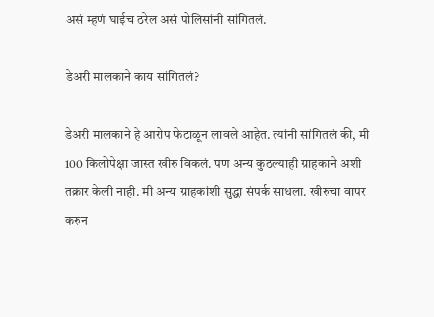असं म्हणं घाईच ठरेल असं पोलिसांनी सांगितलं.

डेअरी मालकाने काय सांगितलं?

डेअरी मालकाने हे आरोप फेटाळून लावले आहेत. त्यांनी सांगितलं की, मी 100 किलोपेक्षा जास्त खीरु विकलं. पण अन्य कुठल्याही ग्राहकाने अशी तक्रार केली नाही. मी अन्य ग्राहकांशी सुद्धा संपर्क साधला. खीरुचा वापर करुन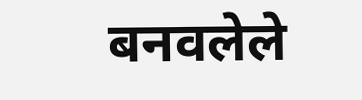बनवलेले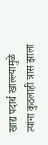खाद्य पदार्थ खाल्ल्यामुळे त्यांना कुठलाही त्रास झाला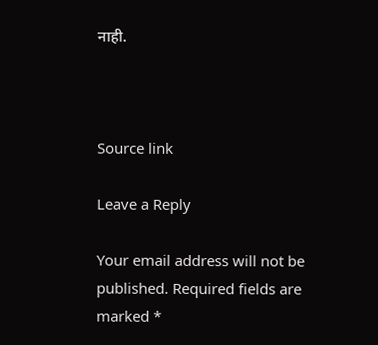नाही.



Source link

Leave a Reply

Your email address will not be published. Required fields are marked *